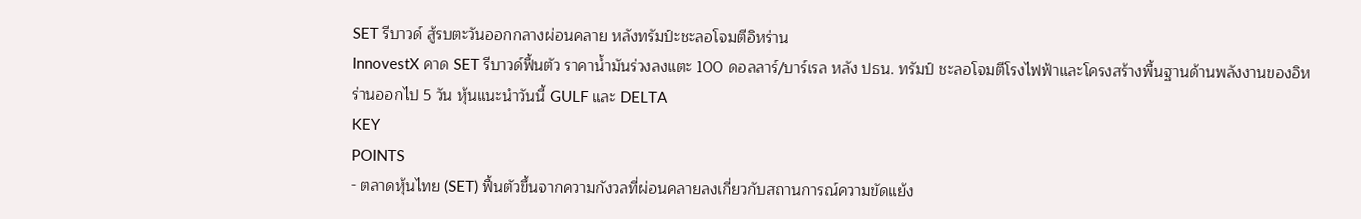SET รีบาวด์ สู้รบตะวันออกกลางผ่อนคลาย หลังทรัมป์ะชะลอโจมตีอิหร่าน
InnovestX คาด SET รีบาวด์ฟื้นตัว ราคาน้ำมันร่วงลงแตะ 100 ดอลลาร์/บาร์เรล หลัง ปธน. ทรัมป์ ชะลอโจมตีโรงไฟฟ้าและโครงสร้างพื้นฐานด้านพลังงานของอิหร่านออกไป 5 วัน หุ้นแนะนำวันนี้ GULF และ DELTA
KEY
POINTS
- ตลาดหุ้นไทย (SET) ฟื้นตัวขึ้นจากความกังวลที่ผ่อนคลายลงเกี่ยวกับสถานการณ์ความขัดแย้ง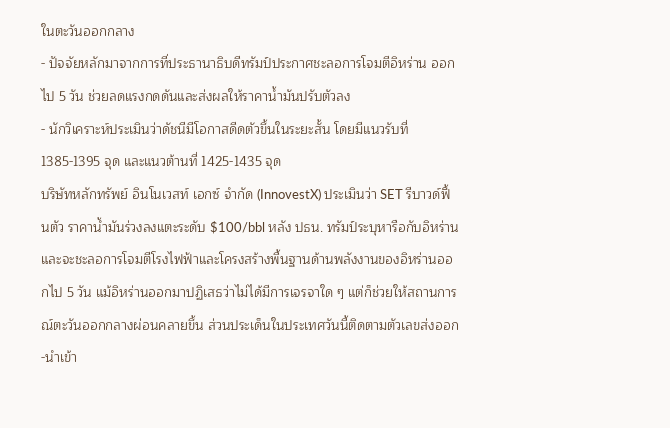ในตะวันออกกลาง
- ปัจจัยหลักมาจากการที่ประธานาธิบดีทรัมป์ประกาศชะลอการโจมตีอิหร่าน ออกไป 5 วัน ช่วยลดแรงกดดันและส่งผลให้ราคาน้ำมันปรับตัวลง
- นักวิเคราะห์ประเมินว่าดัชนีมีโอกาสดีดตัวขึ้นในระยะสั้น โดยมีแนวรับที่ 1385-1395 จุด และแนวต้านที่ 1425-1435 จุด
บริษัทหลักทรัพย์ อินโนเวสท์ เอกซ์ จำกัด (InnovestX) ประเมินว่า SET รีบาวด์ฟื้นตัว ราคาน้ำมันร่วงลงแตะระดับ $100/bbl หลัง ปธน. ทรัมป์ระบุหารือกับอิหร่านและจะชะลอการโจมตีโรงไฟฟ้าและโครงสร้างพื้นฐานด้านพลังงานของอิหร่านออกไป 5 วัน แม้อิหร่านออกมาปฏิเสธว่าไม่ได้มีการเจรจาใด ๆ แต่ก็ช่วยให้สถานการณ์ตะวันออกกลางผ่อนคลายขึ้น ส่วนประเด็นในประเทศวันนี้ติดตามตัวเลขส่งออก-นำเข้า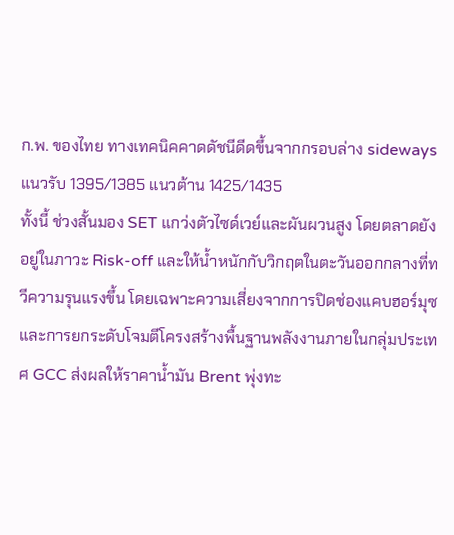ก.พ. ของไทย ทางเทคนิคคาดดัชนีดีดขึ้นจากกรอบล่าง sideways แนวรับ 1395/1385 แนวต้าน 1425/1435
ทั้งนี้ ช่วงสั้นมอง SET แกว่งตัวไซด์เวย์และผันผวนสูง โดยตลาดยังอยู่ในภาวะ Risk-off และให้น้ำหนักกับวิกฤตในตะวันออกกลางที่ทวีความรุนแรงขึ้น โดยเฉพาะความเสี่ยงจากการปิดช่องแคบฮอร์มุซและการยกระดับโจมตีโครงสร้างพื้นฐานพลังงานภายในกลุ่มประเทศ GCC ส่งผลให้ราคาน้ำมัน Brent พุ่งทะ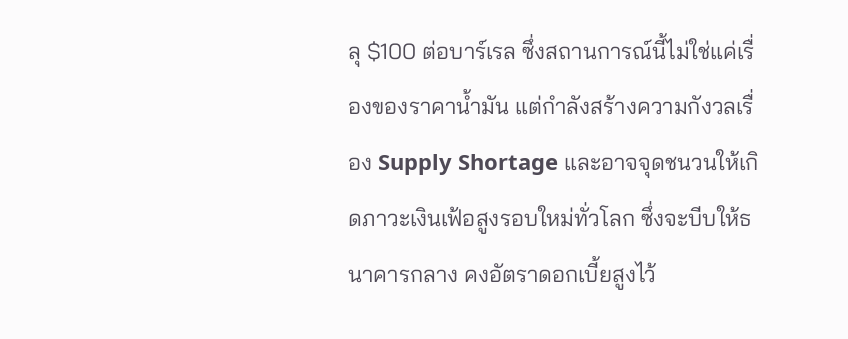ลุ $100 ต่อบาร์เรล ซึ่งสถานการณ์นี้ไม่ใช่แค่เรื่องของราคาน้ำมัน แต่กำลังสร้างความกังวลเรื่อง Supply Shortage และอาจจุดชนวนให้เกิดภาวะเงินเฟ้อสูงรอบใหม่ทั่วโลก ซึ่งจะบีบให้ธนาคารกลาง คงอัตราดอกเบี้ยสูงไว้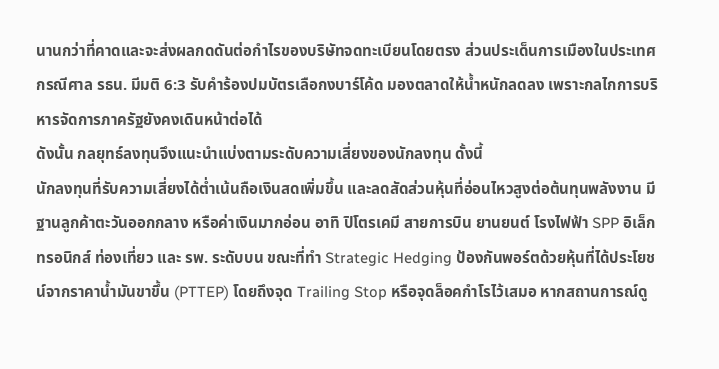นานกว่าที่คาดและจะส่งผลกดดันต่อกำไรของบริษัทจดทะเบียนโดยตรง ส่วนประเด็นการเมืองในประเทศ กรณีศาล รธน. มีมติ 6:3 รับคำร้องปมบัตรเลือกงบาร์โค้ด มองตลาดให้น้ำหนักลดลง เพราะกลไกการบริหารจัดการภาครัฐยังคงเดินหน้าต่อได้
ดังนั้น กลยุทธ์ลงทุนจึงแนะนำแบ่งตามระดับความเสี่ยงของนักลงทุน ดั้งนี้
นักลงทุนที่รับความเสี่ยงได้ต่ำเน้นถือเงินสดเพิ่มขึ้น และลดสัดส่วนหุ้นที่อ่อนไหวสูงต่อต้นทุนพลังงาน มีฐานลูกค้าตะวันออกกลาง หรือค่าเงินมากอ่อน อาทิ ปิโตรเคมี สายการบิน ยานยนต์ โรงไฟฟ้า SPP อิเล็กทรอนิกส์ ท่องเที่ยว และ รพ. ระดับบน ขณะที่ทำ Strategic Hedging ป้องกันพอร์ตด้วยหุ้นที่ได้ประโยชน์จากราคาน้ำมันขาขึ้น (PTTEP) โดยถึงจุด Trailing Stop หรือจุดล็อคกำโรไว้เสมอ หากสถานการณ์ดู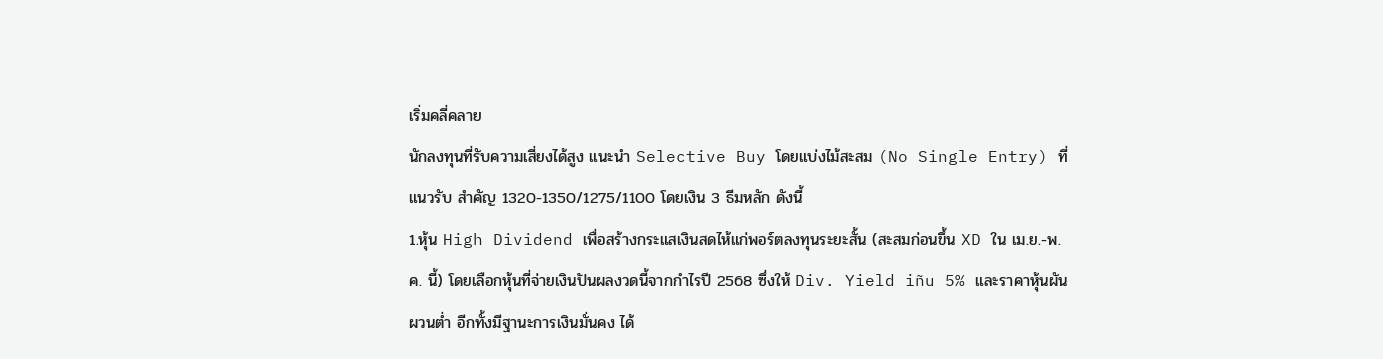เริ่มคลี่คลาย
นักลงทุนที่รับความเสี่ยงได้สูง แนะนำ Selective Buy โดยแบ่งไม้สะสม (No Single Entry) ที่แนวรับ สำคัญ 1320-1350/1275/1100 โดยเงิน 3 ธีมหลัก ดังนี้
1.หุ้น High Dividend เพื่อสร้างกระแสเงินสดไห้แก่พอร์ตลงทุนระยะสั้น (สะสมก่อนขึ้น XD ใน เม.ย.-พ.ค. นี้) โดยเลือกหุ้นที่จ่ายเงินปันผลงวดนี้จากกำไรปี 2568 ซึ่งให้ Div. Yield iñu 5% และราคาหุ้นผันผวนต่ำ อีกทั้งมีฐานะการเงินมั่นคง ได้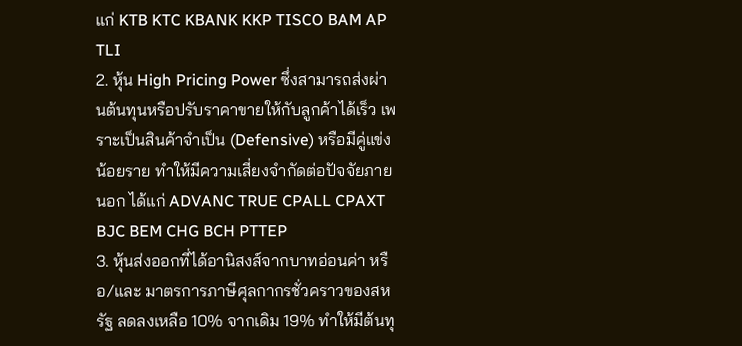แก่ KTB KTC KBANK KKP TISCO BAM AP TLI
2. หุ้น High Pricing Power ซึ่งสามารถส่งผ่านต้นทุนหรือปรับราคาขายให้กับลูกค้าได้เร็ว เพราะเป็นสินค้าจำเป็น (Defensive) หรือมีคู่แข่งน้อยราย ทำให้มีความเสี่ยงจำกัดต่อปัจจัยภายนอก ได้แก่ ADVANC TRUE CPALL CPAXT BJC BEM CHG BCH PTTEP
3. หุ้นส่งออกที่ได้อานิสงส์จากบาทอ่อนค่า หรือ/และ มาตรการภาษีศุลกากรชั่วคราวของสหรัฐ ลดลงเหลือ 10% จากเดิม 19% ทำให้มีต้นทุ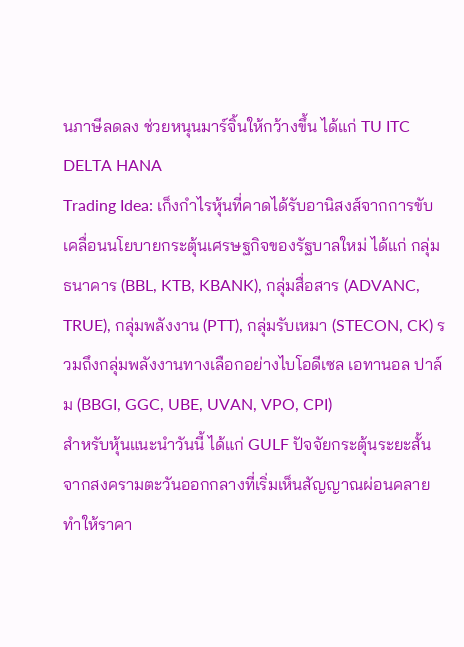นภาษีลดลง ช่วยหนุนมาร์จิ้นให้กว้างขึ้น ได้แก่ TU ITC DELTA HANA
Trading Idea: เก็งกำไรหุ้นที่คาดได้รับอานิสงส์จากการขับเคลื่อนนโยบายกระตุ้นเศรษฐกิจของรัฐบาลใหม่ ได้แก่ กลุ่มธนาคาร (BBL, KTB, KBANK), กลุ่มสื่อสาร (ADVANC, TRUE), กลุ่มพลังงาน (PTT), กลุ่มรับเหมา (STECON, CK) รวมถึงกลุ่มพลังงานทางเลือกอย่างไบโอดีเซล เอทานอล ปาล์ม (BBGI, GGC, UBE, UVAN, VPO, CPI)
สำหรับหุ้นแนะนำวันนี้ ได้แก่ GULF ปัจจัยกระตุ้นระยะสั้นจากสงครามตะวันออกกลางที่เริ่มเห็นสัญญาณผ่อนคลาย ทำให้ราคา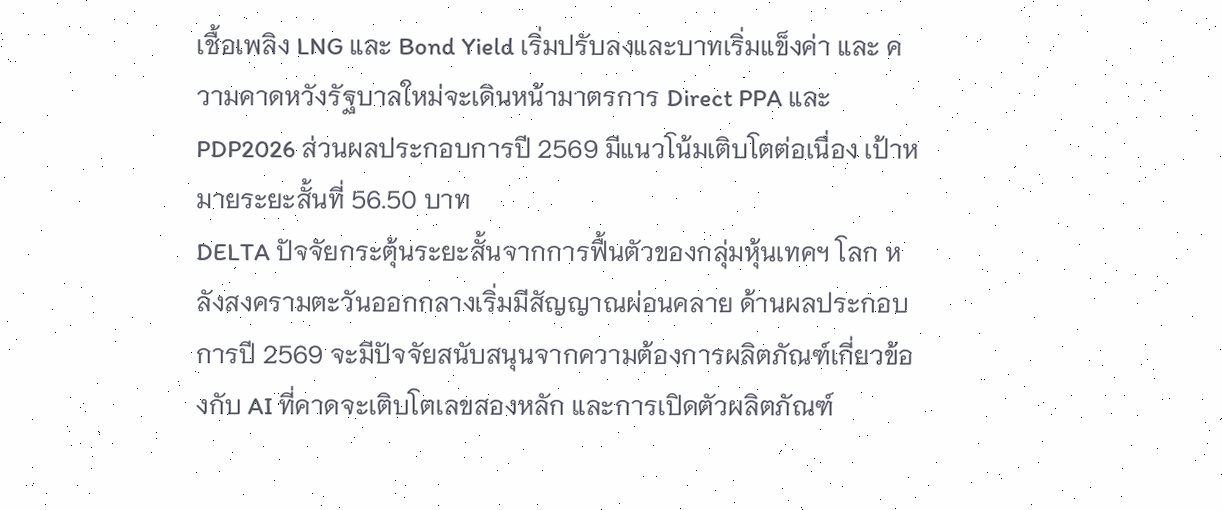เชื้อเพลิง LNG และ Bond Yield เริ่มปรับลงและบาทเริ่มแข็งค่า และ ความคาดหวังรัฐบาลใหม่จะเดินหน้ามาตรการ Direct PPA และ PDP2026 ส่วนผลประกอบการปี 2569 มีแนวโน้มเติบโตต่อเนื่อง เป้าหมายระยะสั้นที่ 56.50 บาท
DELTA ปัจจัยกระตุ้นระยะสั้นจากการฟื้นตัวของกลุ่มหุ้นเทคฯ โลก หลังสงครามตะวันออกกลางเริ่มมีสัญญาณผ่อนคลาย ด้านผลประกอบการปี 2569 จะมีปัจจัยสนับสนุนจากความต้องการผลิตภัณฑ์เกี่ยวข้องกับ AI ที่คาดจะเติบโตเลขสองหลัก และการเปิดตัวผลิตภัณฑ์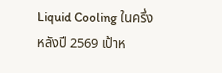Liquid Cooling ในครึ่งหลังปี 2569 เป้าห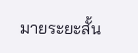มายระยะสั้น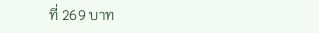ที่ 269 บาท